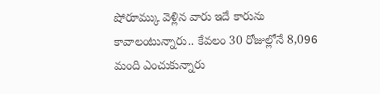షోరూమ్కు వెళ్లిన వారు ఇదే కారును కావాలంటున్నారు.. కేవలం 30 రోజుల్లోనే 8,096 మంది ఎంచుకున్నారు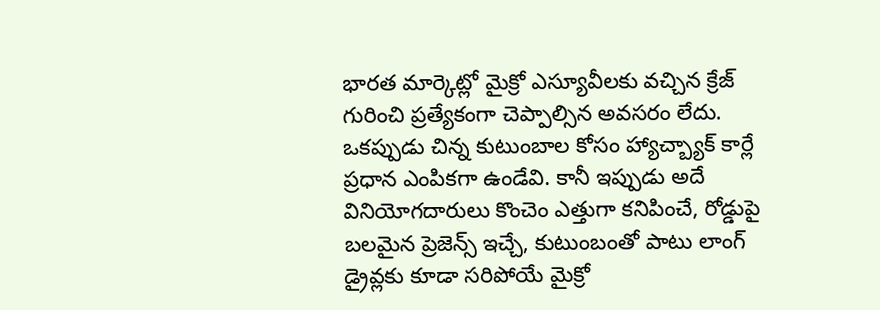భారత మార్కెట్లో మైక్రో ఎస్యూవీలకు వచ్చిన క్రేజ్ గురించి ప్రత్యేకంగా చెప్పాల్సిన అవసరం లేదు. ఒకప్పుడు చిన్న కుటుంబాల కోసం హ్యాచ్బ్యాక్ కార్లే ప్రధాన ఎంపికగా ఉండేవి. కానీ ఇప్పుడు అదే వినియోగదారులు కొంచెం ఎత్తుగా కనిపించే, రోడ్డుపై బలమైన ప్రెజెన్స్ ఇచ్చే, కుటుంబంతో పాటు లాంగ్ డ్రైవ్లకు కూడా సరిపోయే మైక్రో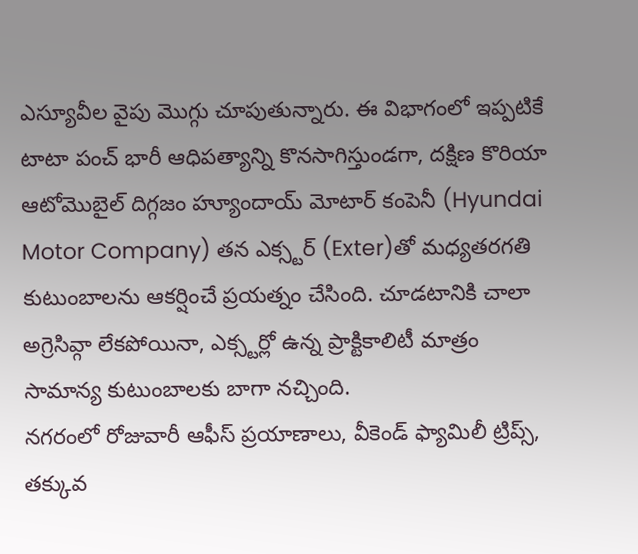ఎస్యూవీల వైపు మొగ్గు చూపుతున్నారు. ఈ విభాగంలో ఇప్పటికే టాటా పంచ్ భారీ ఆధిపత్యాన్ని కొనసాగిస్తుండగా, దక్షిణ కొరియా ఆటోమొబైల్ దిగ్గజం హ్యూందాయ్ మోటార్ కంపెనీ (Hyundai Motor Company) తన ఎక్స్టర్ (Exter)తో మధ్యతరగతి కుటుంబాలను ఆకర్షించే ప్రయత్నం చేసింది. చూడటానికి చాలా అగ్రెసివ్గా లేకపోయినా, ఎక్స్టర్లో ఉన్న ప్రాక్టికాలిటీ మాత్రం సామాన్య కుటుంబాలకు బాగా నచ్చింది.
నగరంలో రోజువారీ ఆఫీస్ ప్రయాణాలు, వీకెండ్ ఫ్యామిలీ ట్రిప్స్, తక్కువ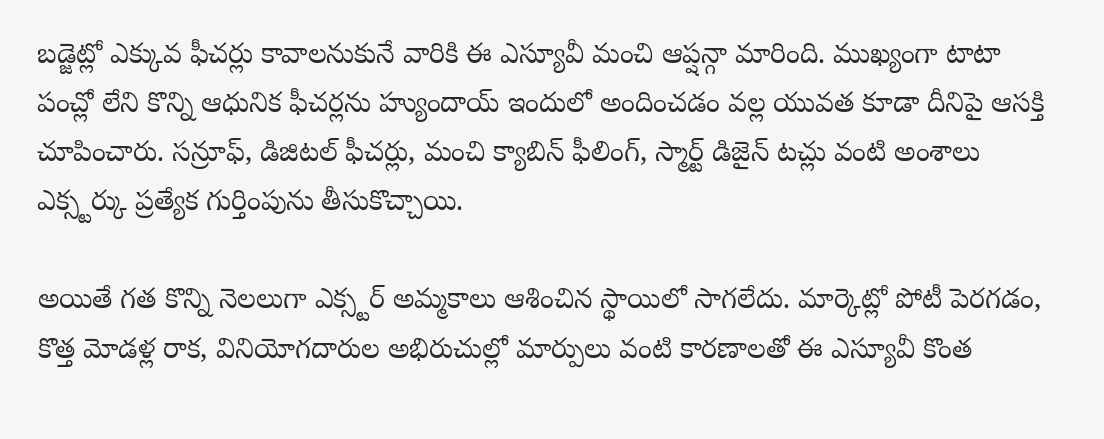బడ్జెట్లో ఎక్కువ ఫీచర్లు కావాలనుకునే వారికి ఈ ఎస్యూవీ మంచి ఆప్షన్గా మారింది. ముఖ్యంగా టాటా పంచ్లో లేని కొన్ని ఆధునిక ఫీచర్లను హ్యుందాయ్ ఇందులో అందించడం వల్ల యువత కూడా దీనిపై ఆసక్తి చూపించారు. సన్రూఫ్, డిజిటల్ ఫీచర్లు, మంచి క్యాబిన్ ఫీలింగ్, స్మార్ట్ డిజైన్ టచ్లు వంటి అంశాలు ఎక్స్టర్కు ప్రత్యేక గుర్తింపును తీసుకొచ్చాయి.

అయితే గత కొన్ని నెలలుగా ఎక్స్టర్ అమ్మకాలు ఆశించిన స్థాయిలో సాగలేదు. మార్కెట్లో పోటీ పెరగడం, కొత్త మోడళ్ల రాక, వినియోగదారుల అభిరుచుల్లో మార్పులు వంటి కారణాలతో ఈ ఎస్యూవీ కొంత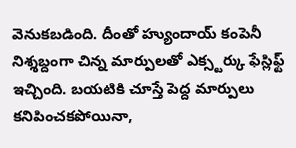వెనుకబడింది. దీంతో హ్యుందాయ్ కంపెనీ నిశ్శబ్దంగా చిన్న మార్పులతో ఎక్స్టర్కు ఫేస్లిఫ్ట్ ఇచ్చింది. బయటికి చూస్తే పెద్ద మార్పులు కనిపించకపోయినా,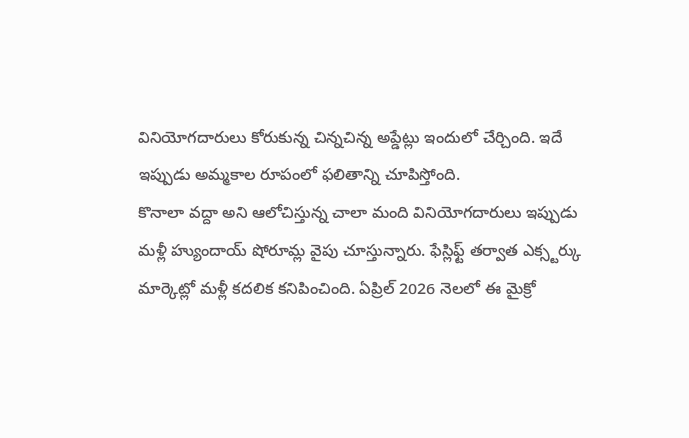వినియోగదారులు కోరుకున్న చిన్నచిన్న అప్డేట్లు ఇందులో చేర్చింది. ఇదే ఇప్పుడు అమ్మకాల రూపంలో ఫలితాన్ని చూపిస్తోంది.
కొనాలా వద్దా అని ఆలోచిస్తున్న చాలా మంది వినియోగదారులు ఇప్పుడు మళ్లీ హ్యుందాయ్ షోరూమ్ల వైపు చూస్తున్నారు. ఫేస్లిఫ్ట్ తర్వాత ఎక్స్టర్కు మార్కెట్లో మళ్లీ కదలిక కనిపించింది. ఏప్రిల్ 2026 నెలలో ఈ మైక్రో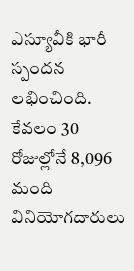ఎస్యూవీకి భారీ స్పందన లభించింది. కేవలం 30 రోజుల్లోనే 8,096 మంది వినియోగదారులు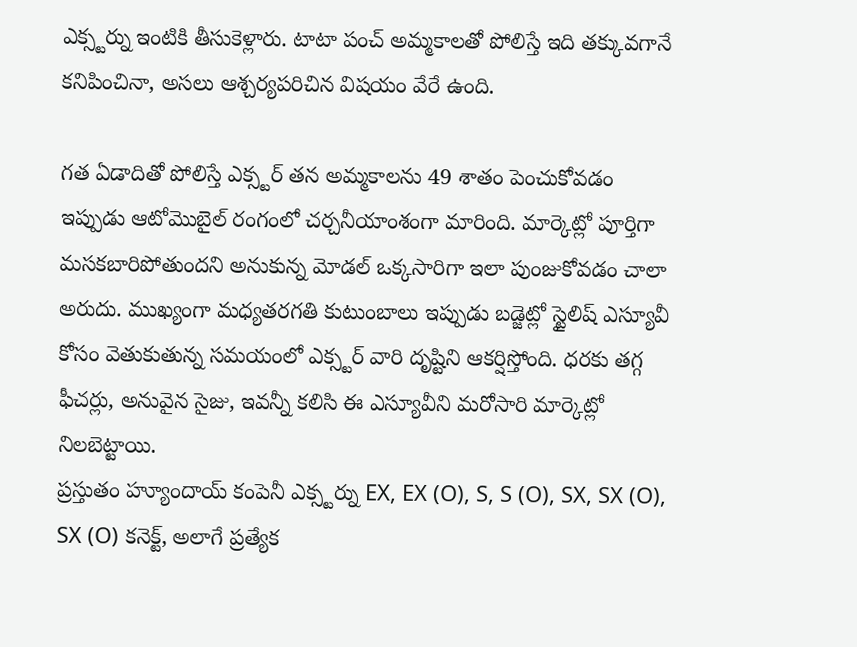ఎక్స్టర్ను ఇంటికి తీసుకెళ్లారు. టాటా పంచ్ అమ్మకాలతో పోలిస్తే ఇది తక్కువగానే కనిపించినా, అసలు ఆశ్చర్యపరిచిన విషయం వేరే ఉంది.

గత ఏడాదితో పోలిస్తే ఎక్స్టర్ తన అమ్మకాలను 49 శాతం పెంచుకోవడం ఇప్పుడు ఆటోమొబైల్ రంగంలో చర్చనీయాంశంగా మారింది. మార్కెట్లో పూర్తిగా మసకబారిపోతుందని అనుకున్న మోడల్ ఒక్కసారిగా ఇలా పుంజుకోవడం చాలా అరుదు. ముఖ్యంగా మధ్యతరగతి కుటుంబాలు ఇప్పుడు బడ్జెట్లో స్టైలిష్ ఎస్యూవీ కోసం వెతుకుతున్న సమయంలో ఎక్స్టర్ వారి దృష్టిని ఆకర్షిస్తోంది. ధరకు తగ్గ ఫీచర్లు, అనువైన సైజు, ఇవన్నీ కలిసి ఈ ఎస్యూవీని మరోసారి మార్కెట్లో నిలబెట్టాయి.
ప్రస్తుతం హ్యూందాయ్ కంపెనీ ఎక్స్టర్ను EX, EX (O), S, S (O), SX, SX (O), SX (O) కనెక్ట్, అలాగే ప్రత్యేక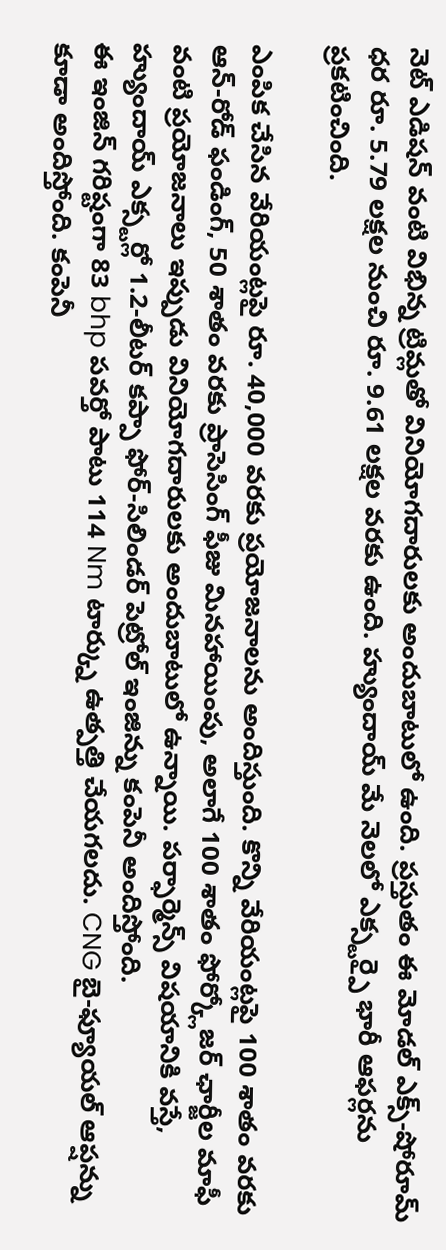నెట్ ఎడిషన్ వంటి విభిన్న ట్రిమ్లతో వినియోగదారులకు అందుబాటులో ఉంది. ప్రస్తుతం ఈ మోడల్ ఎక్స్-షోరూమ్ ధర రూ. 5.79 లక్షల నుంచి రూ. 9.61 లక్షల వరకు ఉంది. హ్యుందాయ్ మే నెలలో ఎక్స్టర్పై భారీ ఆఫర్లను ప్రకటించింది.

ఎంపిక చేసిన వేరియంట్లపై రూ. 40,000 వరకు ప్రయోజనాలను అందిస్తుంది. కొన్ని వేరియంట్లపై 100 శాతం వరకు ఆన్-రోడ్ ఫండింగ్, 50 శాతం వరకు ప్రాసెసింగ్ ఫీజు మినహాయింపు, అలాగే 100 శాతం ఫోర్క్లోజర్ ఛార్జీల మాఫీ వంటి ప్రయోజనాలు ఇప్పుడు వినియోగదారులకు అందుబాటులో ఉన్నాయి. పర్ఫార్మెన్స్ విషయానికి వస్తే, హ్యుందాయ్ ఎక్స్టర్లో 1.2-లీటర్ కప్పా ఫోర్-సిలిండర్ పెట్రోల్ ఇంజిన్ను కంపెనీ అందిస్తోంది.
ఈ ఇంజిన్ గరిష్టంగా 83 bhp పవర్తో పాటు 114 Nm టార్క్ను ఉత్పత్తి చేయగలదు. CNG బై-ఫ్యూయల్ ఆప్షన్ను కూడా అందిస్తోంది. కంపెనీ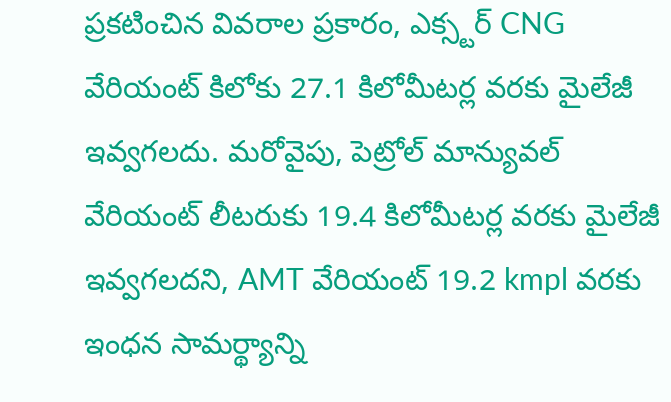ప్రకటించిన వివరాల ప్రకారం, ఎక్స్టర్ CNG వేరియంట్ కిలోకు 27.1 కిలోమీటర్ల వరకు మైలేజీ ఇవ్వగలదు. మరోవైపు, పెట్రోల్ మాన్యువల్ వేరియంట్ లీటరుకు 19.4 కిలోమీటర్ల వరకు మైలేజీ ఇవ్వగలదని, AMT వేరియంట్ 19.2 kmpl వరకు ఇంధన సామర్థ్యాన్ని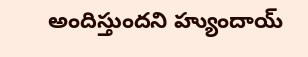అందిస్తుందని హ్యుందాయ్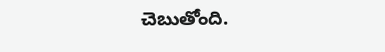చెబుతోంది.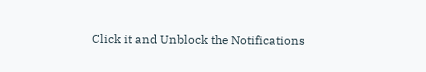Click it and Unblock the Notifications